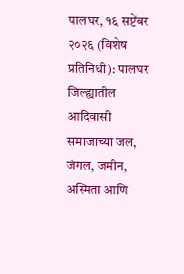पालघर, १६ सप्टेंबर २०२६ (विशेष प्रतिनिधी): पालघर जिल्ह्यातील आदिवासी समाजाच्या जल, जंगल, जमीन, अस्मिता आणि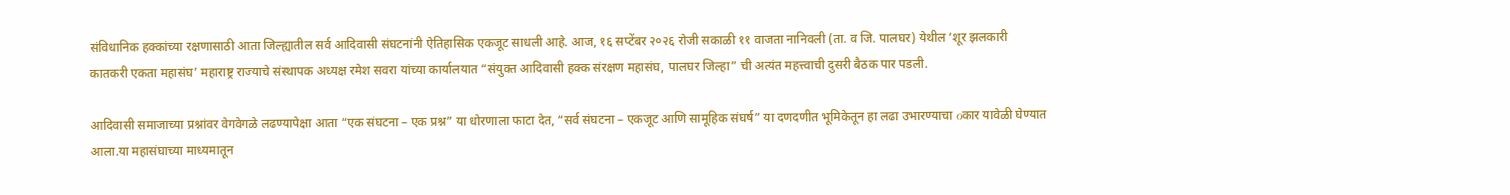संविधानिक हक्कांच्या रक्षणासाठी आता जिल्ह्यातील सर्व आदिवासी संघटनांनी ऐतिहासिक एकजूट साधली आहे. आज, १६ सप्टेंबर २०२६ रोजी सकाळी ११ वाजता नानिवली (ता. व जि. पालघर) येथील ‘शूर झलकारी कातकरी एकता महासंघ’ महाराष्ट्र राज्याचे संस्थापक अध्यक्ष रमेश सवरा यांच्या कार्यालयात “संयुक्त आदिवासी हक्क संरक्षण महासंघ, पालघर जिल्हा” ची अत्यंत महत्त्वाची दुसरी बैठक पार पडली.

आदिवासी समाजाच्या प्रश्नांवर वेगवेगळे लढण्यापेक्षा आता “एक संघटना – एक प्रश्न” या धोरणाला फाटा देत, “सर्व संघटना – एकजूट आणि सामूहिक संघर्ष” या दणदणीत भूमिकेतून हा लढा उभारण्याचा οकार यावेळी घेण्यात आला.या महासंघाच्या माध्यमातून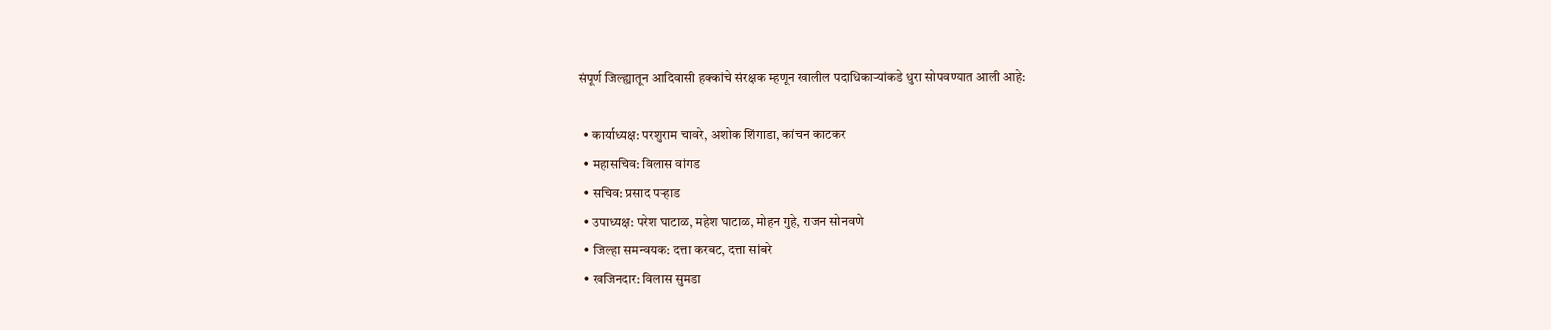संपूर्ण जिल्ह्यातून आदिवासी हक्कांचे संरक्षक म्हणून खालील पदाधिकाऱ्यांकडे धुरा सोपवण्यात आली आहे:

  • कार्याध्यक्ष: परशुराम चावरे, अशोक शिंगाडा, कांचन काटकर
  • महासचिव: विलास वांगड
  • सचिव: प्रसाद पऱ्हाड
  • उपाध्यक्ष: परेश घाटाळ, महेश घाटाळ, मोहन गुहे, राजन सोनवणे
  • जिल्हा समन्वयक: दत्ता करबट, दत्ता सांबरे
  • खजिनदार: विलास सुमडा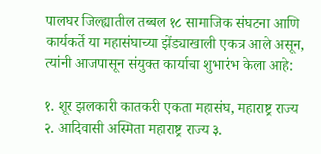पालघर जिल्ह्यातील तब्बल १८ सामाजिक संघटना आणि कार्यकर्ते या महासंघाच्या झेंड्याखाली एकत्र आले असून, त्यांनी आजपासून संयुक्त कार्याचा शुभारंभ केला आहे:

१. शूर झलकारी कातकरी एकता महासंघ, महाराष्ट्र राज्य २. आदिवासी अस्मिता महाराष्ट्र राज्य ३.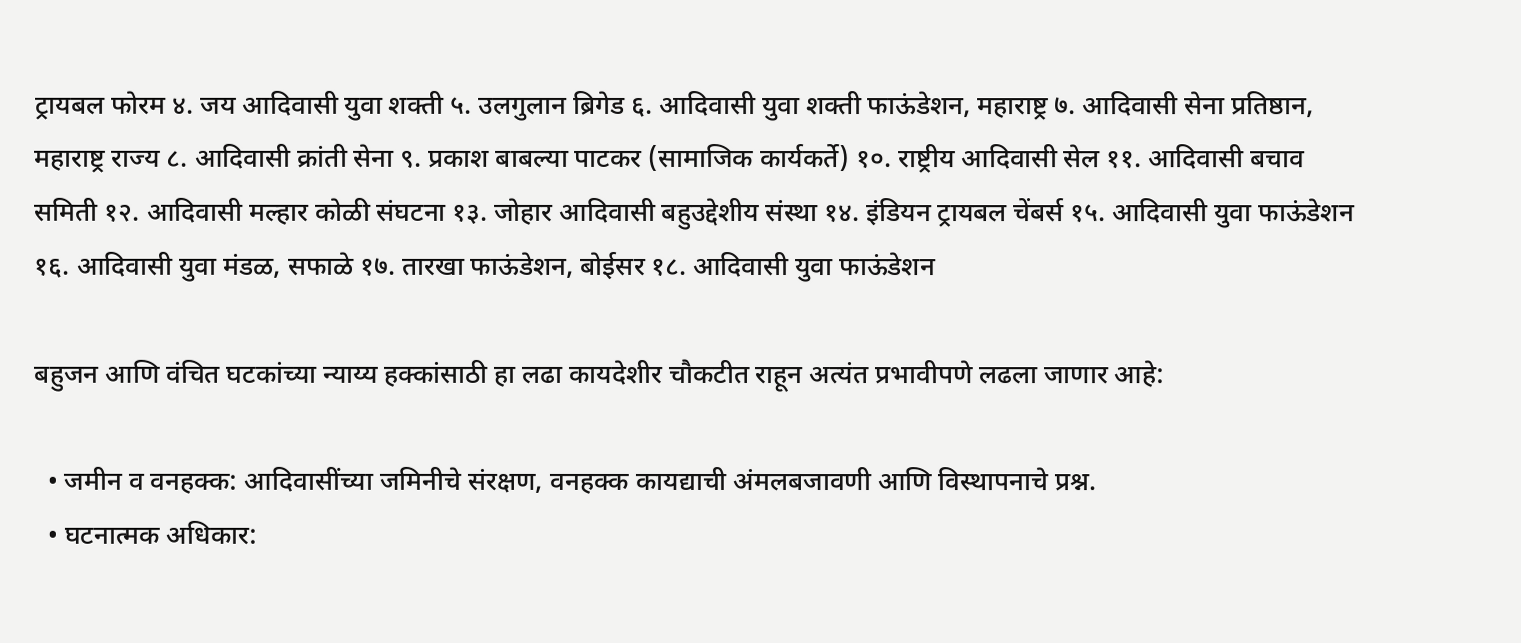ट्रायबल फोरम ४. जय आदिवासी युवा शक्ती ५. उलगुलान ब्रिगेड ६. आदिवासी युवा शक्ती फाऊंडेशन, महाराष्ट्र ७. आदिवासी सेना प्रतिष्ठान, महाराष्ट्र राज्य ८. आदिवासी क्रांती सेना ९. प्रकाश बाबल्या पाटकर (सामाजिक कार्यकर्ते) १०. राष्ट्रीय आदिवासी सेल ११. आदिवासी बचाव समिती १२. आदिवासी मल्हार कोळी संघटना १३. जोहार आदिवासी बहुउद्देशीय संस्था १४. इंडियन ट्रायबल चेंबर्स १५. आदिवासी युवा फाऊंडेशन १६. आदिवासी युवा मंडळ, सफाळे १७. तारखा फाऊंडेशन, बोईसर १८. आदिवासी युवा फाऊंडेशन

बहुजन आणि वंचित घटकांच्या न्याय्य हक्कांसाठी हा लढा कायदेशीर चौकटीत राहून अत्यंत प्रभावीपणे लढला जाणार आहे:

  • जमीन व वनहक्क: आदिवासींच्या जमिनीचे संरक्षण, वनहक्क कायद्याची अंमलबजावणी आणि विस्थापनाचे प्रश्न.
  • घटनात्मक अधिकार: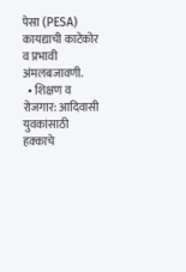पेसा (PESA) कायद्याची काटेकोर व प्रभावी अंमलबजावणी.
  • शिक्षण व रोजगार: आदिवासी युवकांसाठी हक्काचे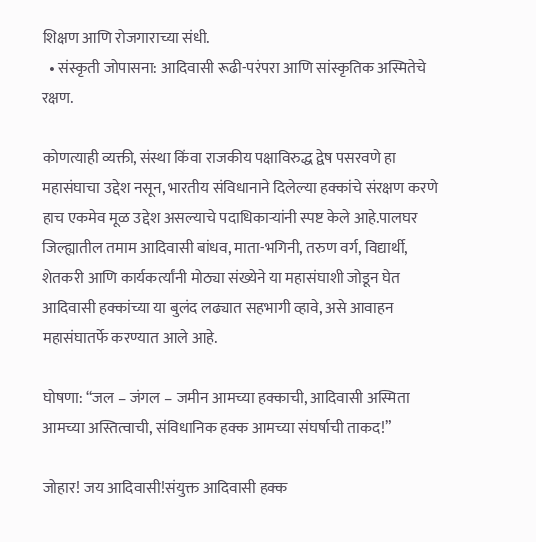शिक्षण आणि रोजगाराच्या संधी.
  • संस्कृती जोपासना: आदिवासी रूढी-परंपरा आणि सांस्कृतिक अस्मितेचे रक्षण.

कोणत्याही व्यक्ती, संस्था किंवा राजकीय पक्षाविरुद्ध द्वेष पसरवणे हा महासंघाचा उद्देश नसून, भारतीय संविधानाने दिलेल्या हक्कांचे संरक्षण करणे हाच एकमेव मूळ उद्देश असल्याचे पदाधिकाऱ्यांनी स्पष्ट केले आहे.पालघर जिल्ह्यातील तमाम आदिवासी बांधव, माता-भगिनी, तरुण वर्ग, विद्यार्थी, शेतकरी आणि कार्यकर्त्यांनी मोठ्या संख्येने या महासंघाशी जोडून घेत आदिवासी हक्कांच्या या बुलंद लढ्यात सहभागी व्हावे, असे आवाहन महासंघातर्फे करण्यात आले आहे.

घोषणा: “जल – जंगल – जमीन आमच्या हक्काची, आदिवासी अस्मिता आमच्या अस्तित्वाची, संविधानिक हक्क आमच्या संघर्षाची ताकद!”

जोहार! जय आदिवासी!संयुक्त आदिवासी हक्क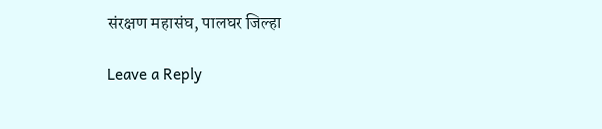संरक्षण महासंघ, पालघर जिल्हा

Leave a Reply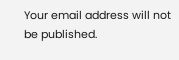Your email address will not be published.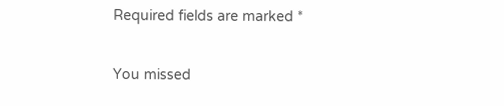Required fields are marked *

You missed